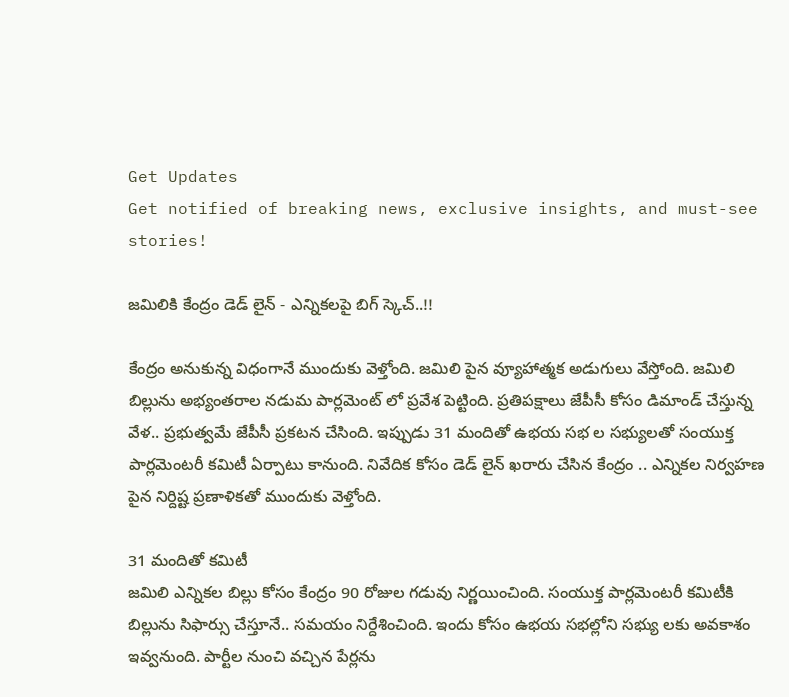Get Updates
Get notified of breaking news, exclusive insights, and must-see stories!

జమిలికి కేంద్రం డెడ్ లైన్ - ఎన్నికలపై బిగ్ స్కెచ్..!!

కేంద్రం అనుకున్న విధంగానే ముందుకు వెళ్తోంది. జమిలి పైన వ్యూహాత్మక అడుగులు వేస్తోంది. జమిలి బిల్లును అభ్యంతరాల నడుమ పార్లమెంట్ లో ప్రవేశ పెట్టింది. ప్రతిపక్షాలు జేపీసీ కోసం డిమాండ్ చేస్తున్న వేళ.. ప్రభుత్వమే జేపీసీ ప్రకటన చేసింది. ఇప్పుడు 31 మందితో ఉభయ సభ ల సభ్యులతో సంయుక్త పార్లమెంటరీ కమిటీ ఏర్పాటు కానుంది. నివేదిక కోసం డెడ్ లైన్ ఖరారు చేసిన కేంద్రం .. ఎన్నికల నిర్వహణ పైన నిర్దిష్ట ప్రణాళికతో ముందుకు వెళ్తోంది.

31 మందితో కమిటీ
జమిలి ఎన్నికల బిల్లు కోసం కేంద్రం 90 రోజుల గడువు నిర్ణయించింది. సంయుక్త పార్లమెంటరీ కమిటీకి బిల్లును సిఫార్సు చేస్తూనే.. సమయం నిర్దేశించింది. ఇందు కోసం ఉభయ సభల్లోని సభ్యు లకు అవకాశం ఇవ్వనుంది. పార్టీల నుంచి వచ్చిన పేర్లను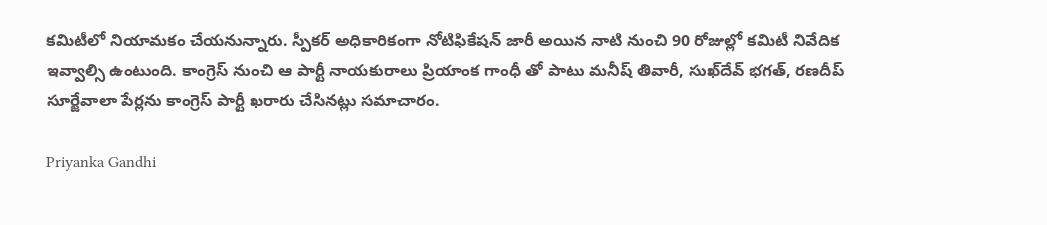కమిటీలో నియామకం చేయనున్నారు. స్పీకర్ అధికారికంగా నోటిఫికేషన్ జారీ అయిన నాటి నుంచి 90 రోజుల్లో కమిటీ నివేదిక ఇవ్వాల్సి ఉంటుంది. కాంగ్రెస్ నుంచి ఆ పార్టీ నాయకురాలు ప్రియాంక గాంధీ తో పాటు మనీష్ తివారీ, సుఖ్‌దేవ్‌ భగత్‌, రణదీప్‌ సూర్జేవాలా పేర్లను కాంగ్రెస్ పార్టీ ఖరారు చేసినట్లు సమాచారం.

Priyanka Gandhi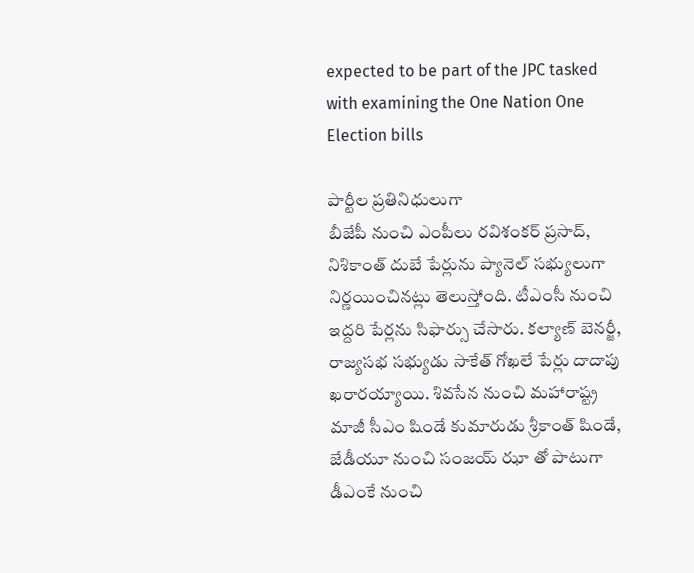expected to be part of the JPC tasked with examining the One Nation One Election bills

పార్టీల ప్రతినిధులుగా
బీజేపీ నుంచి ఎంపీలు రవిశంకర్ ప్రసాద్, నిశికాంత్ దుబే పేర్లును ప్యానెల్ సభ్యులుగా నిర్ణయించినట్లు తెలుస్తోంది. టీఎంసీ నుంచి ఇద్దరి పేర్లను సిఫార్సు చేసారు. కల్యాణ్‌ బెనర్జీ, రాజ్యసభ సభ్యుడు సాకేత్ గోఖలే పేర్లు దాదాపు ఖరారయ్యాయి. శివసేన నుంచి మహారాష్ట్ర మాజీ సీఎం షిండే కుమారుడు శ్రీకాంత్ షిండే, జేడీయూ నుంచి సంజయ్ ఝా తో పాటుగా డీఎంకే నుంచి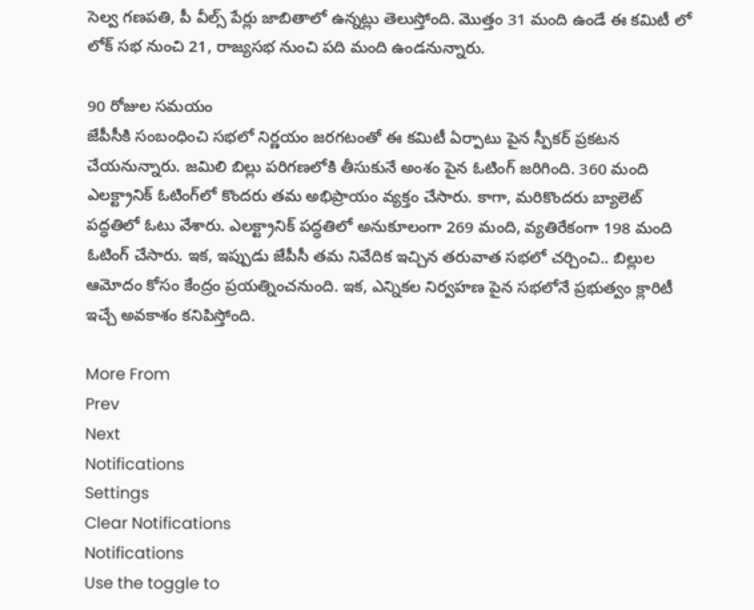సెల్వ గణపతి, పీ వీల్స్ పేర్లు జాబితాలో ఉన్నట్లు తెలుస్తోంది. మొత్తం 31 మంది ఉండే ఈ కమిటీ లో లోక్ సభ నుంచి 21, రాజ్యసభ నుంచి పది మంది ఉండనున్నారు.

90 రోజుల సమయం
జేపీసీకి సంబంధించి సభలో నిర్ణయం జరగటంతో ఈ కమిటీ ఏర్పాటు పైన స్పీకర్ ప్రకటన చేయనున్నారు. జమిలి బిల్లు పరిగణలోకి తీసుకునే అంశం పైన ఓటింగ్ జరిగింది. 360 మంది ఎలక్ట్రానిక్‌ ఓటింగ్‌లో కొందరు తమ అభిప్రాయం వ్యక్తం చేసారు. కాగా, మరికొందరు బ్యాలెట్ పద్ధతిలో ఓటు వేశారు. ఎలక్ట్రానిక్‌ పద్ధతిలో అనుకూలంగా 269 మంది, వ్యతిరేకంగా 198 మంది ఓటింగ్ చేసారు. ఇక, ఇప్పుడు జేపీసీ తమ నివేదిక ఇచ్చిన తరువాత సభలో చర్చించి.. బిల్లుల ఆమోదం కోసం కేంద్రం ప్రయత్నించనుంది. ఇక, ఎన్నికల నిర్వహణ పైన సభలోనే ప్రభుత్వం క్లారిటీ ఇచ్చే అవకాశం కనిపిస్తోంది.

More From
Prev
Next
Notifications
Settings
Clear Notifications
Notifications
Use the toggle to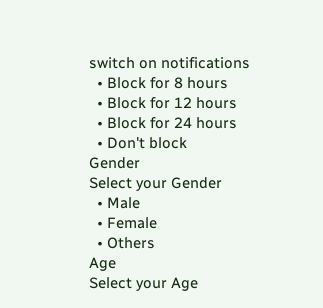switch on notifications
  • Block for 8 hours
  • Block for 12 hours
  • Block for 24 hours
  • Don't block
Gender
Select your Gender
  • Male
  • Female
  • Others
Age
Select your Age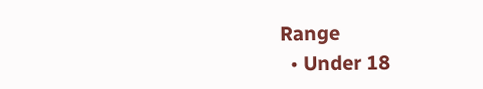Range
  • Under 18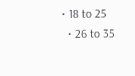• 18 to 25
  • 26 to 35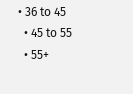• 36 to 45
  • 45 to 55
  • 55+